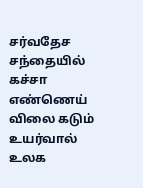சர்வதேச சந்தையில் கச்சா எண்ணெய் விலை கடும் உயர்வால் உலக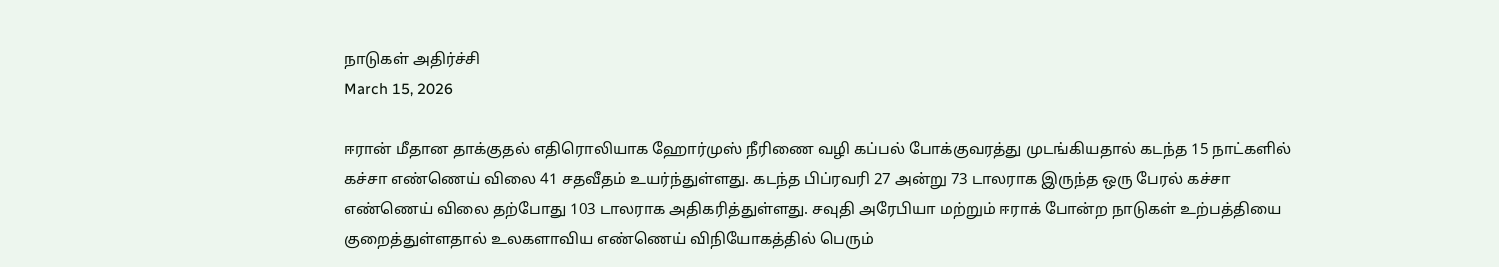நாடுகள் அதிர்ச்சி
March 15, 2026

ஈரான் மீதான தாக்குதல் எதிரொலியாக ஹோர்முஸ் நீரிணை வழி கப்பல் போக்குவரத்து முடங்கியதால் கடந்த 15 நாட்களில் கச்சா எண்ணெய் விலை 41 சதவீதம் உயர்ந்துள்ளது. கடந்த பிப்ரவரி 27 அன்று 73 டாலராக இருந்த ஒரு பேரல் கச்சா எண்ணெய் விலை தற்போது 103 டாலராக அதிகரித்துள்ளது. சவுதி அரேபியா மற்றும் ஈராக் போன்ற நாடுகள் உற்பத்தியை குறைத்துள்ளதால் உலகளாவிய எண்ணெய் விநியோகத்தில் பெரும்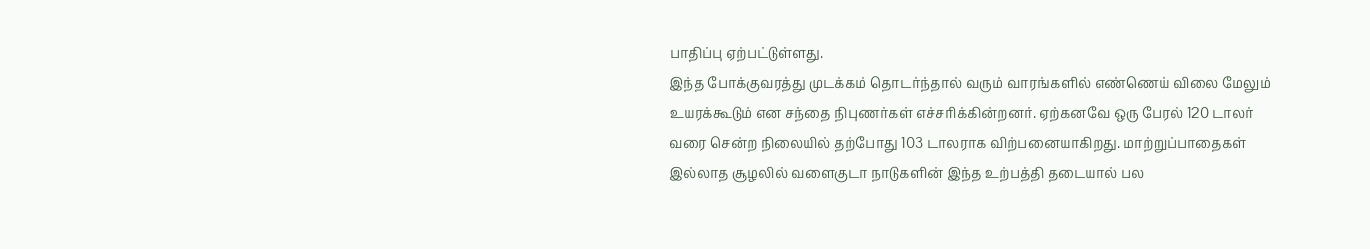பாதிப்பு ஏற்பட்டுள்ளது.
இந்த போக்குவரத்து முடக்கம் தொடர்ந்தால் வரும் வாரங்களில் எண்ணெய் விலை மேலும் உயரக்கூடும் என சந்தை நிபுணர்கள் எச்சரிக்கின்றனர். ஏற்கனவே ஒரு பேரல் 120 டாலர் வரை சென்ற நிலையில் தற்போது 103 டாலராக விற்பனையாகிறது. மாற்றுப்பாதைகள் இல்லாத சூழலில் வளைகுடா நாடுகளின் இந்த உற்பத்தி தடையால் பல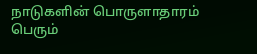நாடுகளின் பொருளாதாரம் பெரும்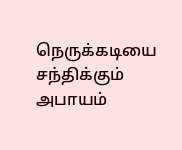நெருக்கடியை சந்திக்கும் அபாயம்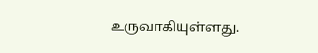உருவாகியுள்ளது.